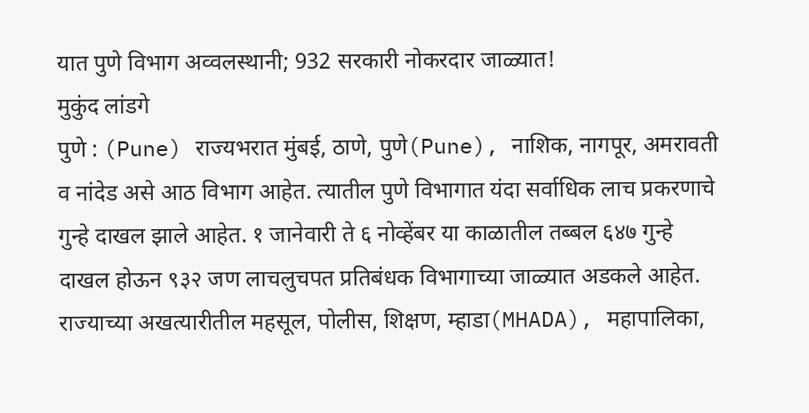यात पुणे विभाग अव्वलस्थानी; 932 सरकारी नोकरदार जाळ्यात!
मुकुंद लांडगे
पुणे : (Pune) राज्यभरात मुंबई, ठाणे, पुणे(Pune), नाशिक, नागपूर, अमरावती व नांदेड असे आठ विभाग आहेत. त्यातील पुणे विभागात यंदा सर्वाधिक लाच प्रकरणाचे गुन्हे दाखल झाले आहेत. १ जानेवारी ते ६ नोव्हेंबर या काळातील तब्बल ६४७ गुन्हे दाखल होऊन ९३२ जण लाचलुचपत प्रतिबंधक विभागाच्या जाळ्यात अडकले आहेत.
राज्याच्या अखत्यारीतील महसूल, पोलीस, शिक्षण, म्हाडा(MHADA), महापालिका,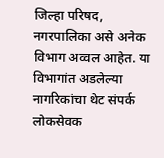जिल्हा परिषद, नगरपालिका असे अनेक विभाग अव्वल आहेत. या विभागांत अडलेल्या नागरिकांचा थेट संपर्क लोकसेवक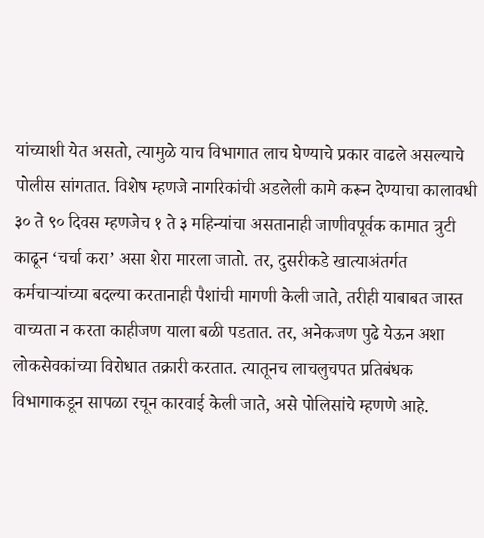यांच्याशी येत असतो, त्यामुळे याच विभागात लाच घेण्याचे प्रकार वाढले असल्याचे पोलीस सांगतात. विशेष म्हणजे नागरिकांची अडलेली कामे करून देण्याचा कालावधी ३० ते ९० दिवस म्हणजेच १ ते ३ महिन्यांचा असतानाही जाणीवपूर्वक कामात त्रुटी काढून ‘चर्चा करा’ असा शेरा मारला जातो. तर, दुसरीकडे खात्याअंतर्गत कर्मचाऱ्यांच्या बदल्या करतानाही पैशांची मागणी केली जाते, तरीही याबाबत जास्त वाच्यता न करता काहीजण याला बळी पडतात. तर, अनेकजण पुढे येऊन अशा लोकसेवकांच्या विरोधात तक्रारी करतात. त्यातूनच लाचलुचपत प्रतिबंधक विभागाकडून सापळा रचून कारवाई केली जाते, असे पोलिसांचे म्हणणे आहे.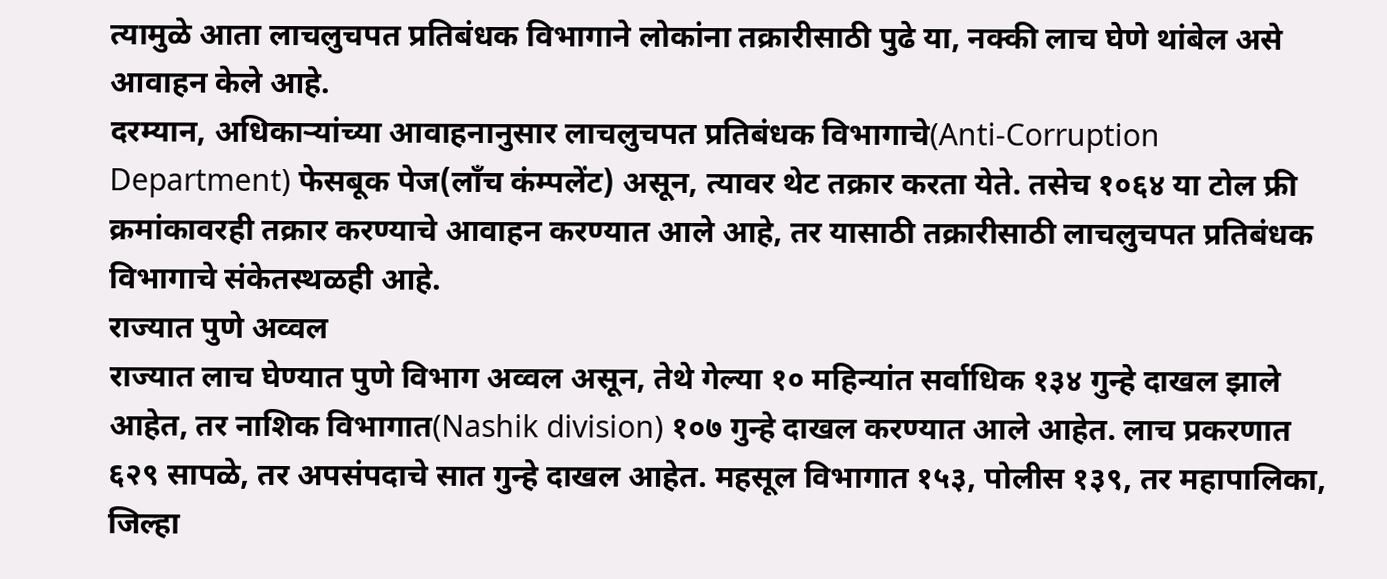त्यामुळे आता लाचलुचपत प्रतिबंधक विभागाने लोकांना तक्रारीसाठी पुढे या, नक्की लाच घेणे थांबेल असे आवाहन केले आहे.
दरम्यान, अधिकाऱ्यांच्या आवाहनानुसार लाचलुचपत प्रतिबंधक विभागाचे(Anti-Corruption Department) फेसबूक पेज(लाँच कंम्पलेंट) असून, त्यावर थेट तक्रार करता येते. तसेच १०६४ या टोल फ्री क्रमांकावरही तक्रार करण्याचे आवाहन करण्यात आले आहे, तर यासाठी तक्रारीसाठी लाचलुचपत प्रतिबंधक विभागाचे संकेतस्थळही आहे.
राज्यात पुणे अव्वल
राज्यात लाच घेण्यात पुणे विभाग अव्वल असून, तेथे गेल्या १० महिन्यांत सर्वाधिक १३४ गुन्हे दाखल झाले आहेत, तर नाशिक विभागात(Nashik division) १०७ गुन्हे दाखल करण्यात आले आहेत. लाच प्रकरणात ६२९ सापळे, तर अपसंपदाचे सात गुन्हे दाखल आहेत. महसूल विभागात १५३, पोलीस १३९, तर महापालिका, जिल्हा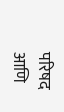परिषद आणि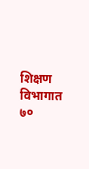शिक्षण विभागात ७०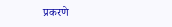प्रकरणे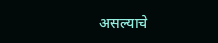असल्याचे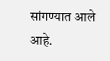सांगण्यात आले आहे.